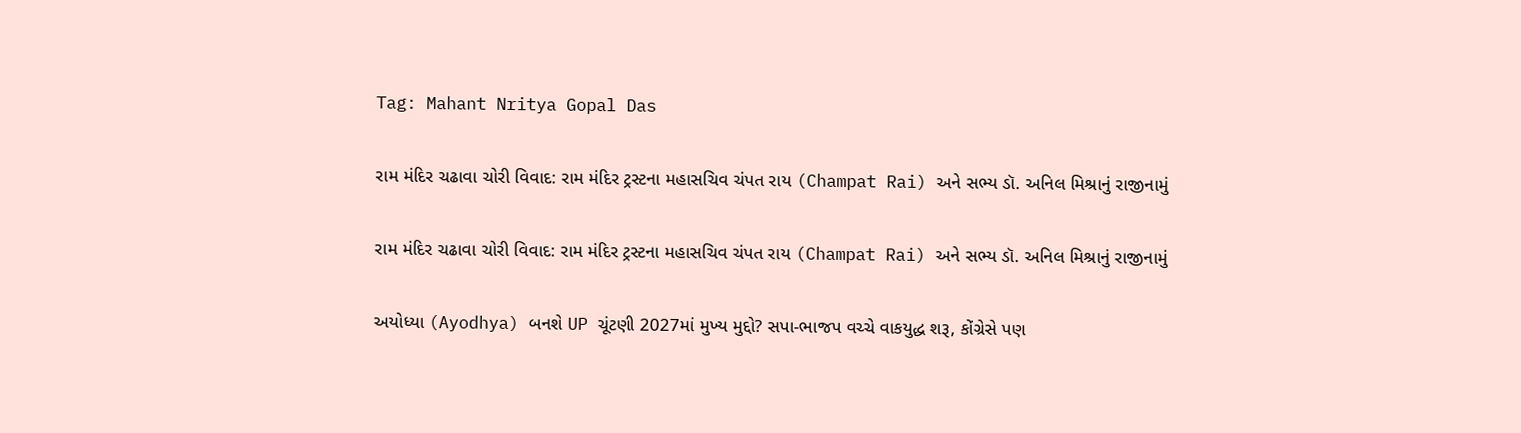Tag: Mahant Nritya Gopal Das

રામ મંદિર ચઢાવા ચોરી વિવાદ: રામ મંદિર ટ્રસ્ટના મહાસચિવ ચંપત રાય (Champat Rai) અને સભ્ય ડૉ. અનિલ મિશ્રાનું રાજીનામું

રામ મંદિર ચઢાવા ચોરી વિવાદ: રામ મંદિર ટ્રસ્ટના મહાસચિવ ચંપત રાય (Champat Rai) અને સભ્ય ડૉ. અનિલ મિશ્રાનું રાજીનામું

અયોધ્યા (Ayodhya) બનશે UP ચૂંટણી 2027માં મુખ્ય મુદ્દો? સપા-ભાજપ વચ્ચે વાકયુદ્ધ શરૂ, કોંગ્રેસે પણ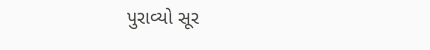પુરાવ્યો સૂર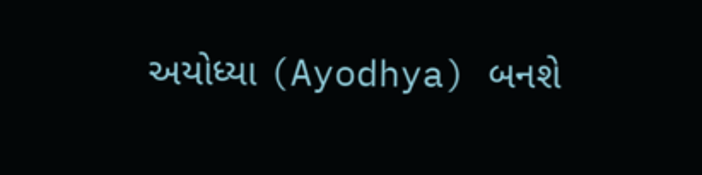અયોધ્યા (Ayodhya) બનશે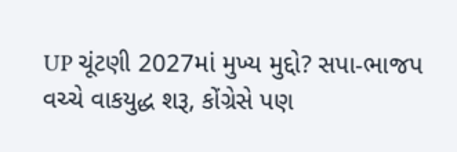UP ચૂંટણી 2027માં મુખ્ય મુદ્દો? સપા-ભાજપ વચ્ચે વાકયુદ્ધ શરૂ, કોંગ્રેસે પણ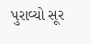પુરાવ્યો સૂર